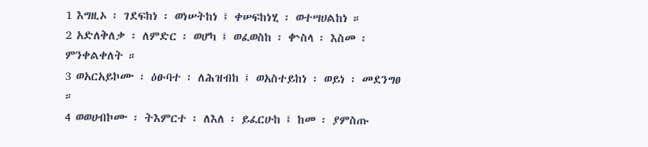1 እግዚኦ ፡ ገደፍከነ ፡ ወነሠትከነ ፤ ቀሠፍከነሂ ፡ ወተሣሀልከነ ።
2 አድለቅለቃ ፡ ለምድር ፡ ወሆካ ፤ ወፈወስከ ፡ ቍስላ ፡ እስመ ፡ ምንቀልቀለት ።
3 ወአርአይኮሙ ፡ ዕፁባተ ፡ ለሕዝብከ ፤ ወአስተይከነ ፡ ወይነ ፡ መደንግፀ ።
4 ወወሀብኮሙ ፡ ትእምርተ ፡ ለእለ ፡ ይፈርሁከ ፤ ከመ ፡ ያምስጡ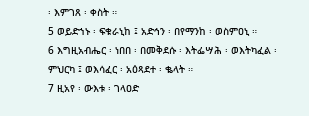፡ እምገጸ ፡ ቀስት ።
5 ወይድኀኑ ፡ ፍቁራኒከ ፤ አድኅን ፡ በየማንከ ፡ ወስምዐኒ ።
6 እግዚአብሔር ፡ ነበበ ፡ በመቅደሱ ፡ እትፌሣሕ ፡ ወእትካፈል ፡ ምህርካ ፤ ወእሳፈር ፡ አዕጻደተ ፡ ቈላት ።
7 ዚአየ ፡ ውእቱ ፡ ገላዐድ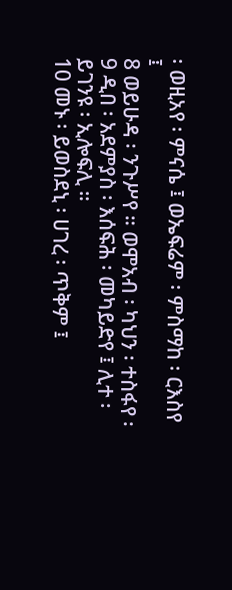፡ ወዚአየ ፡ ምናሴ ፤ ወኤፍሬም ፡ ምስማከ ፡ ርእስየ ፤
8 ወይሁዳ ፡ ንጉሥየ ። ወሞአብ ፡ ካህን ፡ ተስፋየ ፡
9 ዲበ ፡ አደምያስ ፡ እሰፍሕ ፡ መካይድየ ፤ ሊተ ፡ ይገንዩ ፡ ኢሎፍሊ ።
10 መኑ ፡ ይወስደኒ ፡ ሀገረ ፡ ጥቅም ፤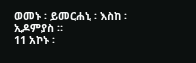ወመኑ ፡ ይመርሐኒ ፡ እስከ ፡ ኢዶምያስ ።
11 አኮኑ ፡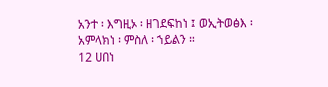አንተ ፡ እግዚኦ ፡ ዘገደፍከነ ፤ ወኢትወፅእ ፡ አምላክነ ፡ ምስለ ፡ ኀይልን ።
12 ሀበነ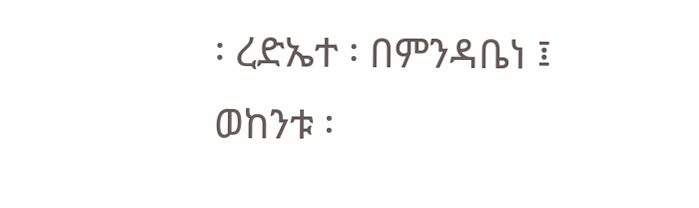፡ ረድኤተ ፡ በምንዳቤነ ፤ ወከንቱ ፡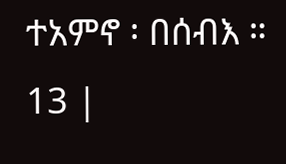ተአምኖ ፡ በሰብእ ።
13 |